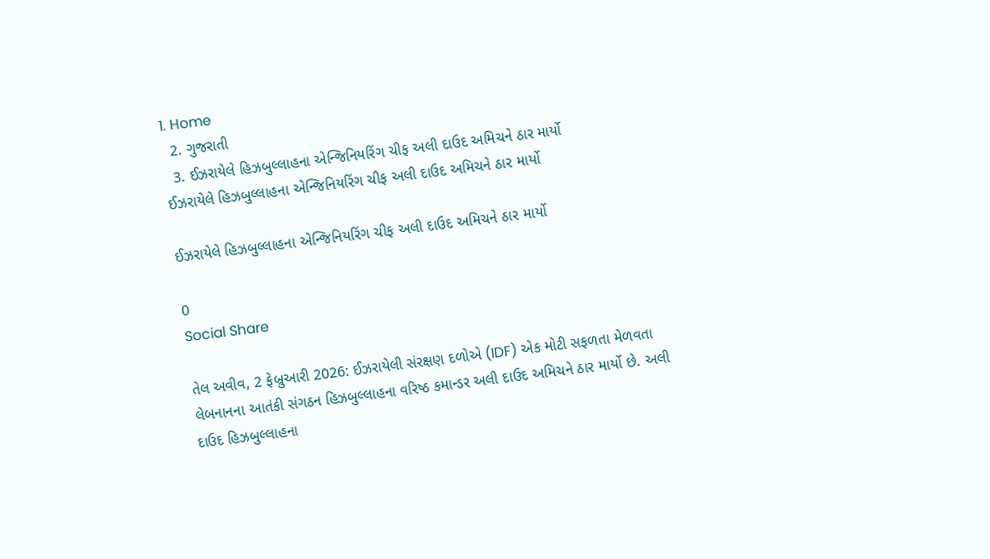1. Home
  2. ગુજરાતી
  3. ઈઝરાયેલે હિઝબુલ્લાહના એન્જિનિયરિંગ ચીફ અલી દાઉદ અમિચને ઠાર માર્યો
ઈઝરાયેલે હિઝબુલ્લાહના એન્જિનિયરિંગ ચીફ અલી દાઉદ અમિચને ઠાર માર્યો

ઈઝરાયેલે હિઝબુલ્લાહના એન્જિનિયરિંગ ચીફ અલી દાઉદ અમિચને ઠાર માર્યો

0
Social Share

તેલ અવીવ, 2 ફેબ્રુઆરી 2026: ઈઝરાયેલી સંરક્ષણ દળોએ (IDF) એક મોટી સફળતા મેળવતા લેબનાનના આતંકી સંગઠન હિઝબુલ્લાહના વરિષ્ઠ કમાન્ડર અલી દાઉદ અમિચને ઠાર માર્યો છે. અલી દાઉદ હિઝબુલ્લાહના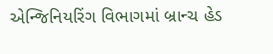એન્જિનિયરિંગ વિભાગમાં બ્રાન્ચ હેડ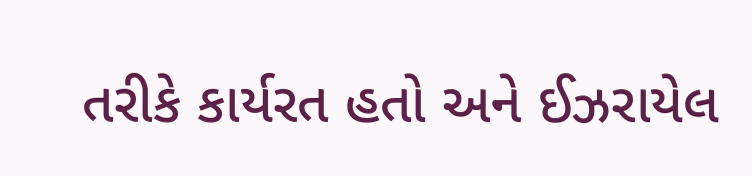તરીકે કાર્યરત હતો અને ઈઝરાયેલ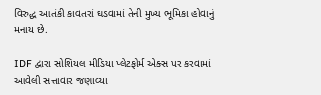વિરુદ્ધ આતંકી કાવતરાં ઘડવામાં તેની મુખ્ય ભૂમિકા હોવાનું મનાય છે.

IDF દ્વારા સોશિયલ મીડિયા પ્લેટફોર્મ એક્સ પર કરવામાં આવેલી સત્તાવાર જણાવ્યા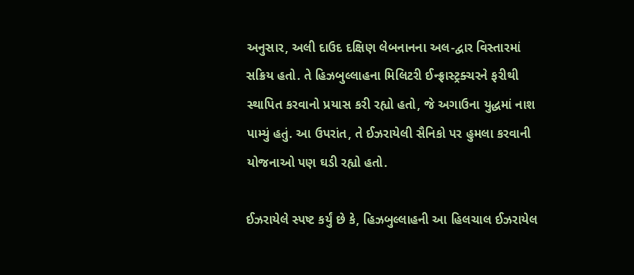અનુસાર, અલી દાઉદ દક્ષિણ લેબનાનના અલ-દ્વાર વિસ્તારમાં સક્રિય હતો. તે હિઝબુલ્લાહના મિલિટરી ઈન્ફ્રાસ્ટ્રક્ચરને ફરીથી સ્થાપિત કરવાનો પ્રયાસ કરી રહ્યો હતો, જે અગાઉના યુદ્ધમાં નાશ પામ્યું હતું. આ ઉપરાંત, તે ઈઝરાયેલી સૈનિકો પર હુમલા કરવાની યોજનાઓ પણ ઘડી રહ્યો હતો.

ઈઝરાયેલે સ્પષ્ટ કર્યું છે કે, હિઝબુલ્લાહની આ હિલચાલ ઈઝરાયેલ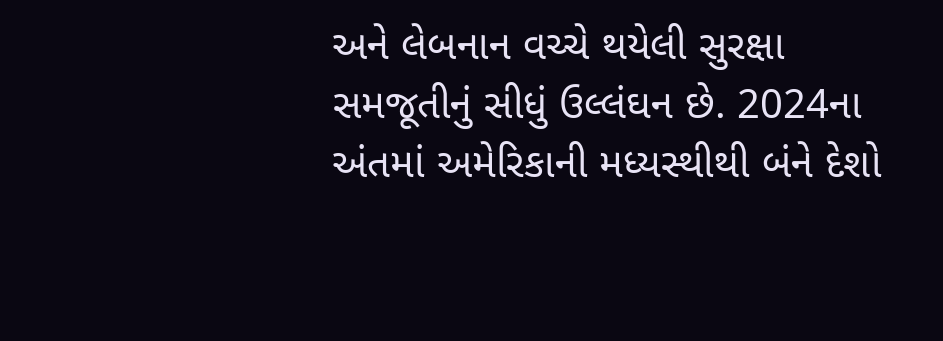અને લેબનાન વચ્ચે થયેલી સુરક્ષા સમજૂતીનું સીધું ઉલ્લંઘન છે. 2024ના અંતમાં અમેરિકાની મધ્યસ્થીથી બંને દેશો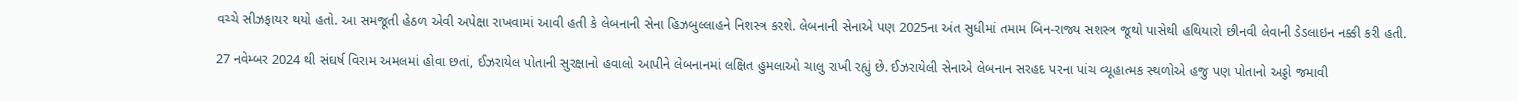વચ્ચે સીઝફાયર થયો હતો. આ સમજૂતી હેઠળ એવી અપેક્ષા રાખવામાં આવી હતી કે લેબનાની સેના હિઝબુલ્લાહને નિશસ્ત્ર કરશે. લેબનાની સેનાએ પણ 2025ના અંત સુધીમાં તમામ બિન-રાજ્ય સશસ્ત્ર જૂથો પાસેથી હથિયારો છીનવી લેવાની ડેડલાઇન નક્કી કરી હતી.

27 નવેમ્બર 2024 થી સંઘર્ષ વિરામ અમલમાં હોવા છતાં, ઈઝરાયેલ પોતાની સુરક્ષાનો હવાલો આપીને લેબનાનમાં લક્ષિત હુમલાઓ ચાલુ રાખી રહ્યું છે. ઈઝરાયેલી સેનાએ લેબનાન સરહદ પરના પાંચ વ્યૂહાત્મક સ્થળોએ હજુ પણ પોતાનો અડ્ડો જમાવી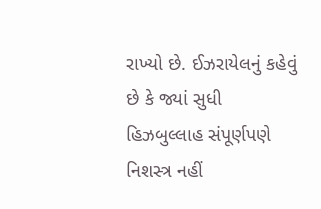રાખ્યો છે. ઈઝરાયેલનું કહેવું છે કે જ્યાં સુધી હિઝબુલ્લાહ સંપૂર્ણપણે નિશસ્ત્ર નહીં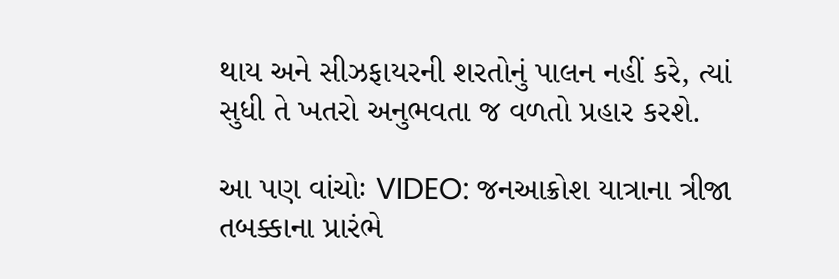થાય અને સીઝફાયરની શરતોનું પાલન નહીં કરે, ત્યાં સુધી તે ખતરો અનુભવતા જ વળતો પ્રહાર કરશે.

આ પણ વાંચોઃ VIDEO: જનઆક્રોશ યાત્રાના ત્રીજા તબક્કાના પ્રારંભે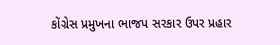કોંગ્રેસ પ્રમુખના ભાજપ સરકાર ઉપર પ્રહાર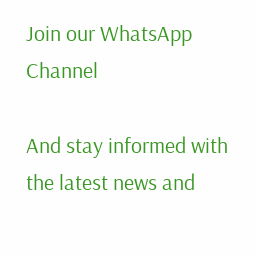Join our WhatsApp Channel

And stay informed with the latest news and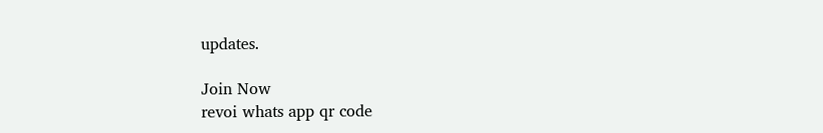updates.

Join Now
revoi whats app qr code